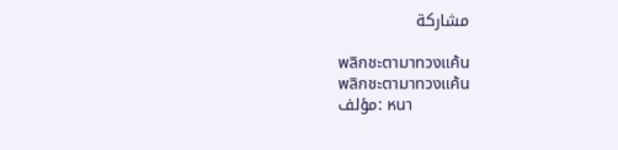مشاركة

พลิกชะตามาทวงแค้น
พลิกชะตามาทวงแค้น
مؤلف: หนา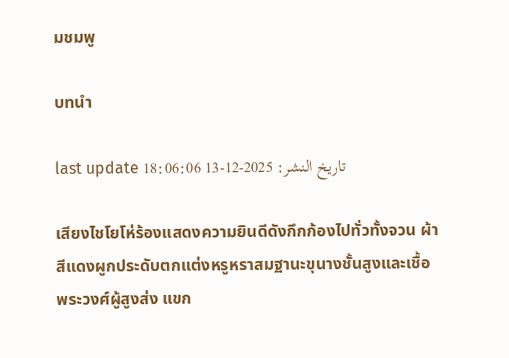มชมพู

บทนำ

last update تاريخ النشر: 2025-12-13 18:06:06

เสียงไชโยโห่ร้องแสดงความยินดีดังกึกก้องไปทั่วทั้งจวน ผ้าสีแดงผูกประดับตกแต่งหรูหราสมฐานะขุนางชั้นสูงและเชื้อพระวงศ์ผู้สูงส่ง แขก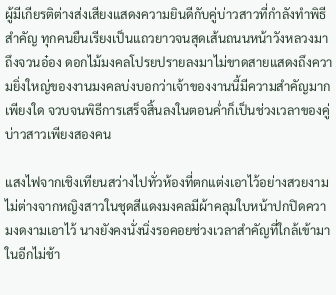ผู้มีเกียรติต่างส่งเสียงแสดงความยินดีกับคู่บ่าวสาวที่กำลังทำพิธีสำคัญ ทุกคนยืนเรียงเป็นแถวยาวจนสุดเส้นถนนหน้าวังหลวงมาถึงจวนอ๋อง ดอกไม้มงคลโปรยปรายลงมาไม่ขาดสายแสดงถึงความยิ่งใหญ่ของงานมงคลบ่งบอกว่าเจ้าของงานนี้มีความสำคัญมากเพียงใด จวบจนพิธีการเสร็จสิ้นลงในตอนค่ำก็เป็นช่วงเวลาของคู่บ่าวสาวเพียงสองคน

แสงไฟจากเชิงเทียนสว่างไปทั่วห้องที่ตกแต่งเอาไว้อย่างสวยงาม ไม่ต่างจากหญิงสาวในชุดสีแดงมงคลมีผ้าคลุมใบหน้าปกปิดความงดงามเอาไว้ นางยังคงนั่งนิ่งรอคอยช่วงเวลาสำคัญที่ใกล้เข้ามาในอีกไม่ช้า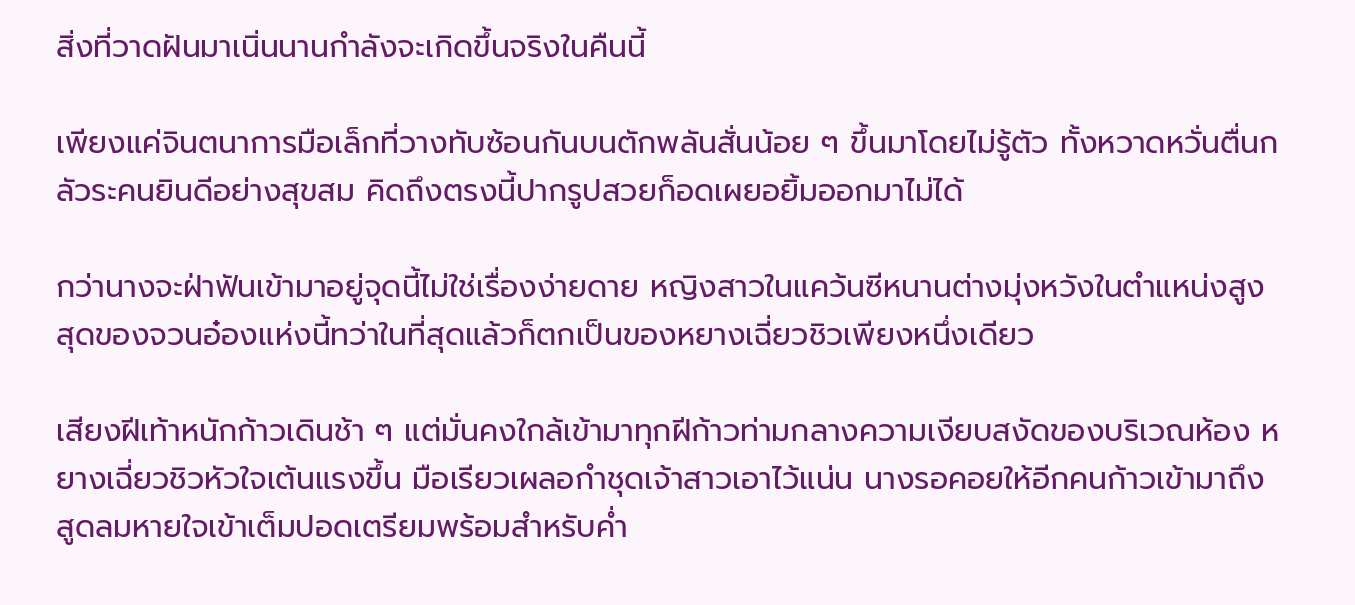สิ่งที่วาดฝันมาเนิ่นนานกำลังจะเกิดขึ้นจริงในคืนนี้

เพียงแค่จินตนาการมือเล็กที่วางทับซ้อนกันบนตักพลันสั่นน้อย ๆ ขึ้นมาโดยไม่รู้ตัว ทั้งหวาดหวั่นตื่นกลัวระคนยินดีอย่างสุขสม คิดถึงตรงนี้ปากรูปสวยก็อดเผยอยิ้มออกมาไม่ได้

กว่านางจะฝ่าฟันเข้ามาอยู่จุดนี้ไม่ใช่เรื่องง่ายดาย หญิงสาวในแคว้นซีหนานต่างมุ่งหวังในตำแหน่งสูงสุดของจวนอ๋องแห่งนี้ทว่าในที่สุดแล้วก็ตกเป็นของหยางเฉี่ยวชิวเพียงหนึ่งเดียว

เสียงฝีเท้าหนักก้าวเดินช้า ๆ แต่มั่นคงใกล้เข้ามาทุกฝีก้าวท่ามกลางความเงียบสงัดของบริเวณห้อง หยางเฉี่ยวชิวหัวใจเต้นแรงขึ้น มือเรียวเผลอกำชุดเจ้าสาวเอาไว้แน่น นางรอคอยให้อีกคนก้าวเข้ามาถึงสูดลมหายใจเข้าเต็มปอดเตรียมพร้อมสำหรับค่ำ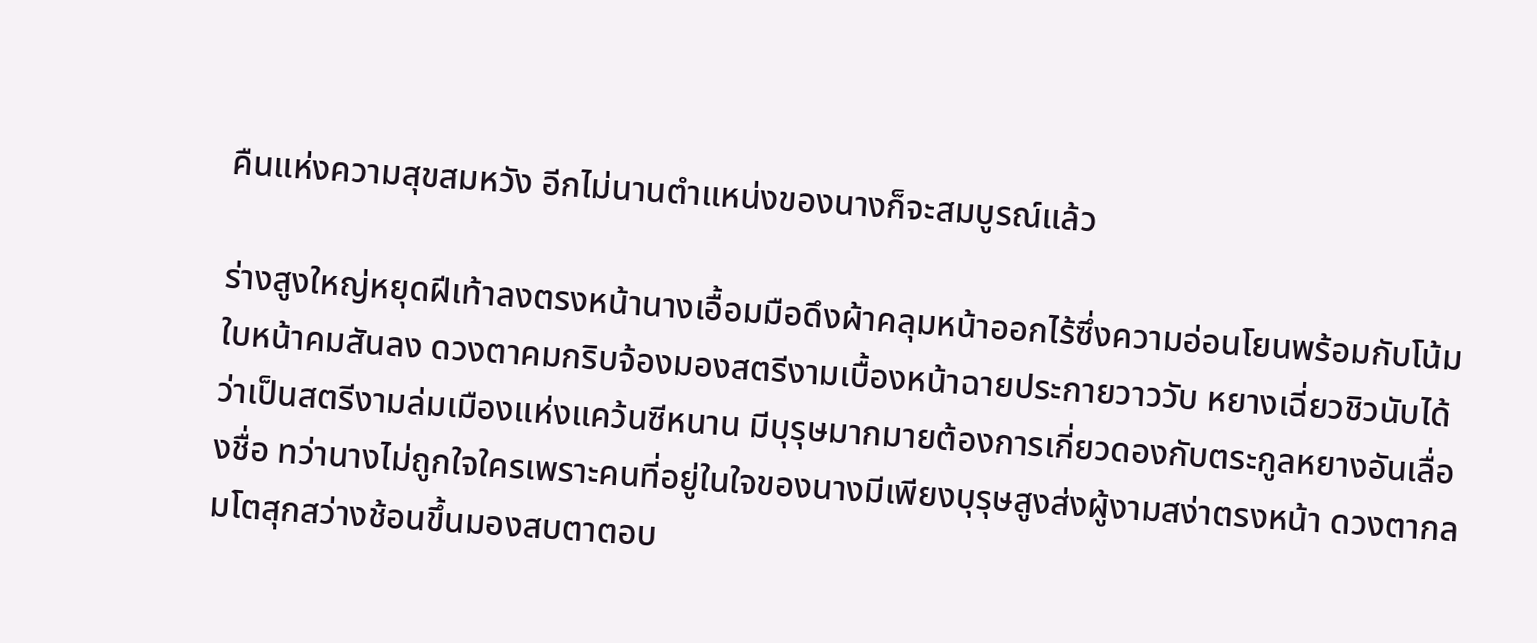คืนแห่งความสุขสมหวัง อีกไม่นานตำแหน่งของนางก็จะสมบูรณ์แล้ว

ร่างสูงใหญ่หยุดฝีเท้าลงตรงหน้านางเอื้อมมือดึงผ้าคลุมหน้าออกไร้ซึ่งความอ่อนโยนพร้อมกับโน้มใบหน้าคมสันลง ดวงตาคมกริบจ้องมองสตรีงามเบื้องหน้าฉายประกายวาววับ หยางเฉี่ยวชิวนับได้ว่าเป็นสตรีงามล่มเมืองแห่งแคว้นซีหนาน มีบุรุษมากมายต้องการเกี่ยวดองกับตระกูลหยางอันเลื่องชื่อ ทว่านางไม่ถูกใจใครเพราะคนที่อยู่ในใจของนางมีเพียงบุรุษสูงส่งผู้งามสง่าตรงหน้า ดวงตากลมโตสุกสว่างช้อนขึ้นมองสบตาตอบ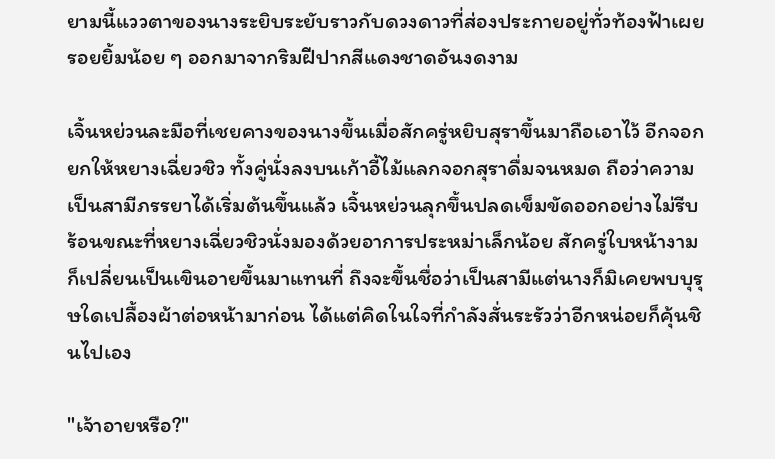ยามนี้แววตาของนางระยิบระยับราวกับดวงดาวที่ส่องประกายอยู่ทั่วท้องฟ้าเผยรอยยิ้มน้อย ๆ ออกมาจากริมฝีปากสีแดงชาดอันงดงาม

เจิ้นหย่วนละมือที่เชยคางของนางขึ้นเมื่อสักครู่หยิบสุราขึ้นมาถือเอาไว้ อีกจอกยกให้หยางเฉี่ยวชิว ทั้งคู่นั่งลงบนเก้าอี้ไม้แลกจอกสุราดื่มจนหมด ถือว่าความเป็นสามีภรรยาได้เริ่มต้นขึ้นแล้ว เจิ้นหย่วนลุกขึ้นปลดเข็มขัดออกอย่างไม่รีบร้อนขณะที่หยางเฉี่ยวชิวนั่งมองด้วยอาการประหม่าเล็กน้อย สักครู่ใบหน้างามก็เปลี่ยนเป็นเขินอายขึ้นมาแทนที่ ถึงจะขึ้นชื่อว่าเป็นสามีแต่นางก็มิเคยพบบุรุษใดเปลื้องผ้าต่อหน้ามาก่อน ได้แต่คิดในใจที่กำลังสั่นระรัวว่าอีกหน่อยก็คุ้นชินไปเอง

"เจ้าอายหรือ?"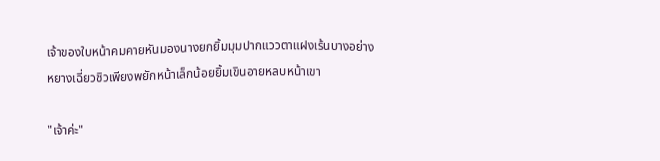เจ้าของใบหน้าคมคายหันมองนางยกยิ้มมุมปากแววตาแฝงเร้นบางอย่าง หยางเฉี่ยวชิวเพียงพยักหน้าเล็กน้อยยิ้มเขินอายหลบหน้าเขา

"เจ้าค่ะ"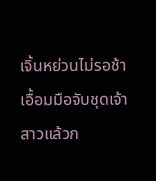เจิ้นหย่วนไม่รอช้าเอื้อมมือจับชุดเจ้าสาวแล้วก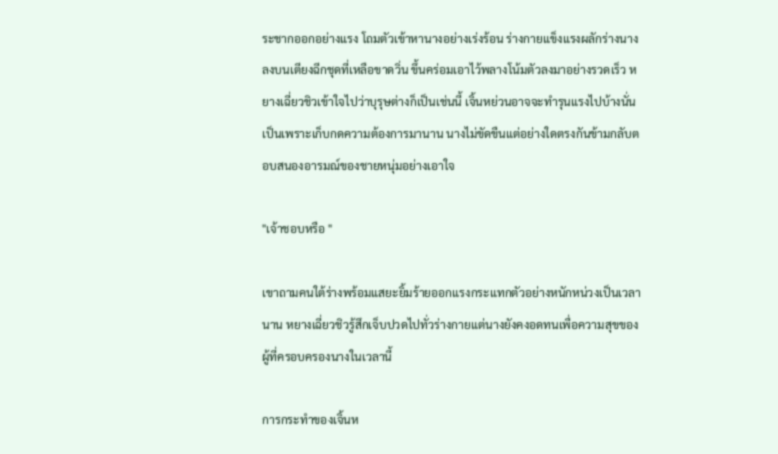ระชากออกอย่างแรง โถมตัวเข้าหานางอย่างเร่งร้อน ร่างกายแข็งแรงผลักร่างนางลงบนเตียงฉีกชุดที่เหลือขาดวิ่น ขึ้นคร่อมเอาไว้พลางโน้มตัวลงมาอย่างรวดเร็ว หยางเฉี่ยวชิวเข้าใจไปว่าบุรุษต่างก็เป็นเช่นนี้ เจิ้นหย่วนอาจจะทำรุนแรงไปบ้างนั่นเป็นเพราะเก็บกดความต้องการมานาน นางไม่ขัดขืนแต่อย่างใดตรงกันข้ามกลับตอบสนองอารมณ์ของชายหนุ่มอย่างเอาใจ

"เจ้าชอบหรือ "

เขาถามคนใต้ร่างพร้อมแสยะยิ้มร้ายออกแรงกระแทกตัวอย่างหนักหน่วงเป็นเวลานาน หยางเฉี่ยวชิวรู้สึกเจ็บปวดไปทั่วร่างกายแต่นางยังคงอดทนเพื่อความสุขของผู้ที่ครอบครองนางในเวลานี้

การกระทำของเจิ้นห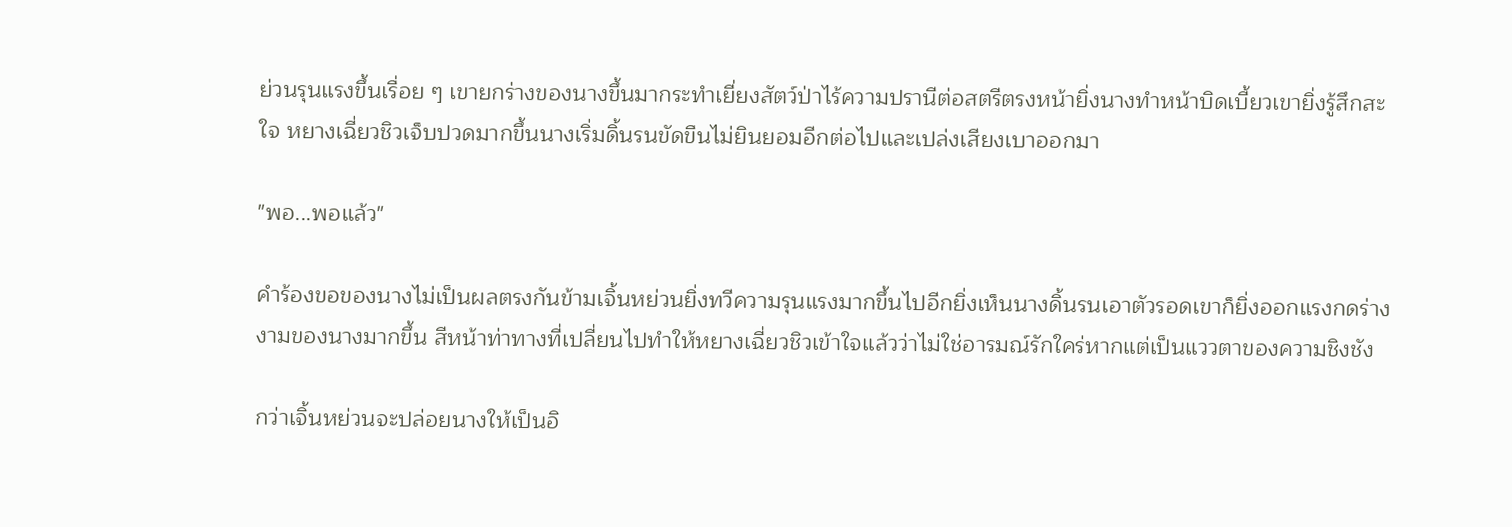ย่วนรุนแรงขึ้นเรื่อย ๆ เขายกร่างของนางขึ้นมากระทำเยี่ยงสัตว์ป่าไร้ความปรานีต่อสตรีตรงหน้ายิ่งนางทำหน้าบิดเบี้ยวเขายิ่งรู้สึกสะใจ หยางเฉี่ยวชิวเจ็บปวดมากขึ้นนางเริ่มดิ้นรนขัดขืนไม่ยินยอมอีกต่อไปและเปล่งเสียงเบาออกมา

"พอ...พอแล้ว"

คำร้องขอของนางไม่เป็นผลตรงกันข้ามเจิ้นหย่วนยิ่งทวีความรุนแรงมากขึ้นไปอีกยิ่งเห็นนางดิ้นรนเอาตัวรอดเขาก็ยิ่งออกแรงกดร่างงามของนางมากขึ้น สีหน้าท่าทางที่เปลี่ยนไปทำให้หยางเฉี่ยวชิวเข้าใจแล้วว่าไม่ใช่อารมณ์รักใคร่หากแต่เป็นแววตาของความชิงชัง

กว่าเจิ้นหย่วนจะปล่อยนางให้เป็นอิ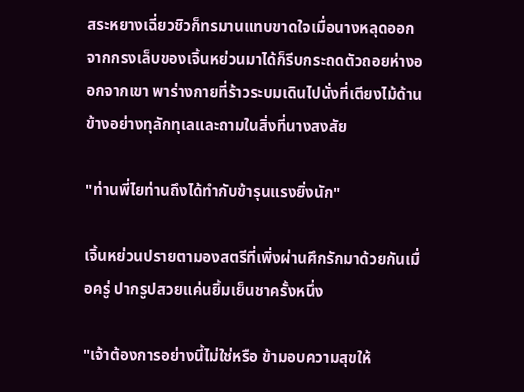สระหยางเฉี่ยวชิวก็ทรมานแทบขาดใจเมื่อนางหลุดออกจากกรงเล็บของเจิ้นหย่วนมาได้ก็รีบกระถดตัวถอยห่างออกจากเขา พาร่างกายที่ร้าวระบมเดินไปนั่งที่เตียงไม้ด้านข้างอย่างทุลักทุเลและถามในสิ่งที่นางสงสัย

"ท่านพี่ไยท่านถึงได้ทำกับข้ารุนแรงยิ่งนัก"

เจิ้นหย่วนปรายตามองสตรีที่เพิ่งผ่านศึกรักมาด้วยกันเมื่อครู่ ปากรูปสวยแค่นยิ้มเย็นชาครั้งหนึ่ง

"เจ้าต้องการอย่างนี้ไม่ใช่หรือ ข้ามอบความสุขให้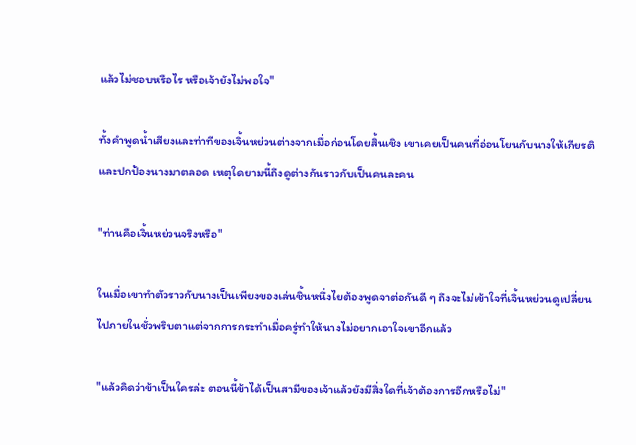แล้วไม่ชอบหรือไร หรือเจ้ายังไม่พอใจ"

ทั้งคำพูดน้ำเสียงและท่าทีของเจิ้นหย่วนต่างจากเมื่อก่อนโดยสิ้นเชิง เขาเคยเป็นคนที่อ่อนโยนกับนางให้เกียรติและปกป้องนางมาตลอด เหตุใดยามนี้ถึงดูต่างกันราวกับเป็นคนละคน

"ท่านคือเจิ้นหย่วนจริงหรือ"

ในเมื่อเขาทำตัวราวกับนางเป็นเพียงของเล่นชิ้นหนึ่งไยต้องพูดจาต่อกันดี ๆ ถึงจะไม่เข้าใจที่เจิ้นหย่วนดูเปลี่ยนไปภายในชั่วพริบตาแต่จากการกระทำเมื่อครู่ทำให้นางไม่อยากเอาใจเขาอีกแล้ว

"แล้วคิดว่าข้าเป็นใครล่ะ ตอนนี้ข้าได้เป็นสามีของเจ้าแล้วยังมีสิ่งใดที่เจ้าต้องการอีกหรือไม่"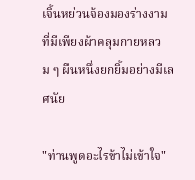เจิ้นหย่วนจ้องมองร่างงามที่มีเพียงผ้าคลุมกายหลวม ๆ ผืนหนึ่งยกยิ้มอย่างมีเลศนัย

"ท่านพูดอะไรข้าไม่เข้าใจ"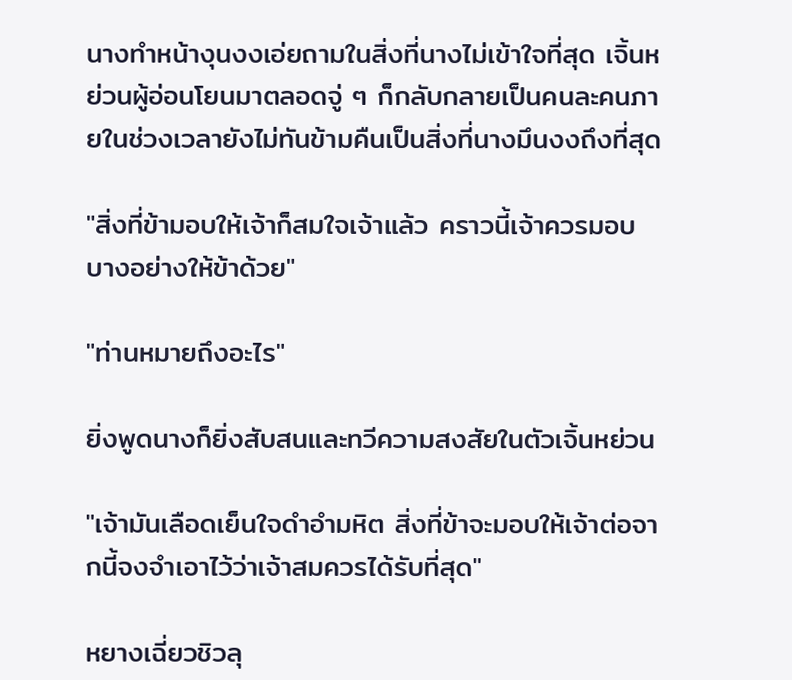นางทำหน้างุนงงเอ่ยถามในสิ่งที่นางไม่เข้าใจที่สุด เจิ้นหย่วนผู้อ่อนโยนมาตลอดจู่ ๆ ก็กลับกลายเป็นคนละคนภายในช่วงเวลายังไม่ทันข้ามคืนเป็นสิ่งที่นางมึนงงถึงที่สุด

"สิ่งที่ข้ามอบให้เจ้าก็สมใจเจ้าแล้ว คราวนี้เจ้าควรมอบบางอย่างให้ข้าด้วย"

"ท่านหมายถึงอะไร"

ยิ่งพูดนางก็ยิ่งสับสนและทวีความสงสัยในตัวเจิ้นหย่วน

"เจ้ามันเลือดเย็นใจดำอำมหิต สิ่งที่ข้าจะมอบให้เจ้าต่อจากนี้จงจำเอาไว้ว่าเจ้าสมควรได้รับที่สุด"

หยางเฉี่ยวชิวลุ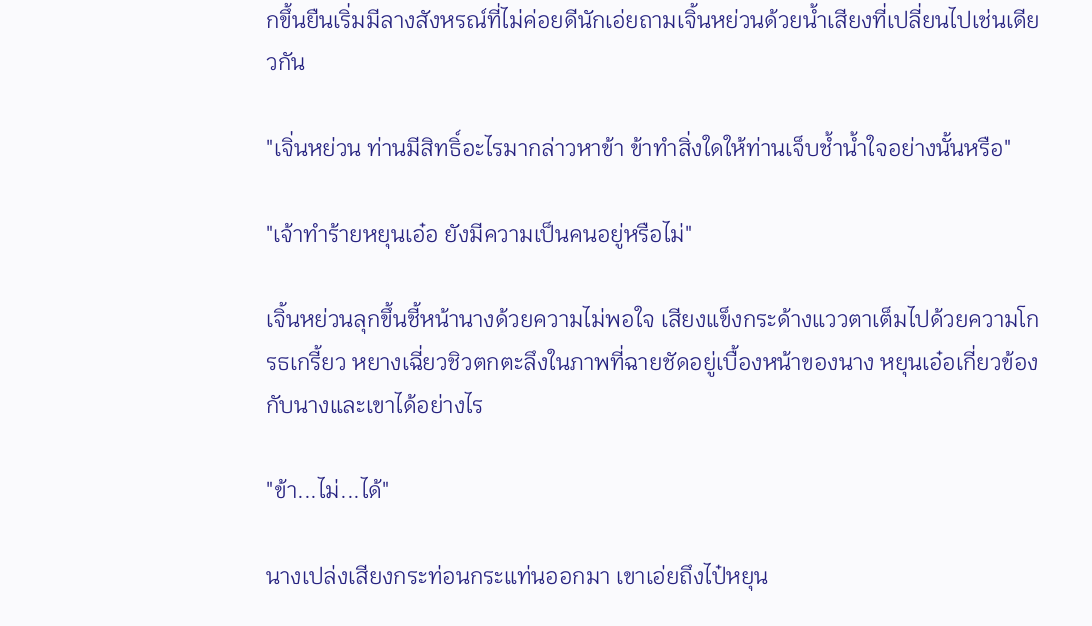กขึ้นยืนเริ่มมีลางสังหรณ์ที่ไม่ค่อยดีนักเอ่ยถามเจิ้นหย่วนด้วยน้ำเสียงที่เปลี่ยนไปเช่นเดียวกัน

"เจิ่นหย่วน ท่านมีสิทธิ์อะไรมากล่าวหาข้า ข้าทำสิ่งใดให้ท่านเจ็บช้ำน้ำใจอย่างนั้นหรือ"

"เจ้าทำร้ายหยุนเอ๋อ ยังมีความเป็นคนอยู่หรือไม่"

เจิ้นหย่วนลุกขึ้นชี้หน้านางด้วยความไม่พอใจ เสียงแข็งกระด้างแววตาเต็มไปด้วยความโกรธเกรี้ยว หยางเฉี่ยวชิวตกตะลึงในภาพที่ฉายชัดอยู่เบื้องหน้าของนาง หยุนเอ๋อเกี่ยวข้องกับนางและเขาได้อย่างไร

"ข้า...ไม่...ได้"

นางเปล่งเสียงกระท่อนกระแท่นออกมา เขาเอ่ยถึงไป๋หยุน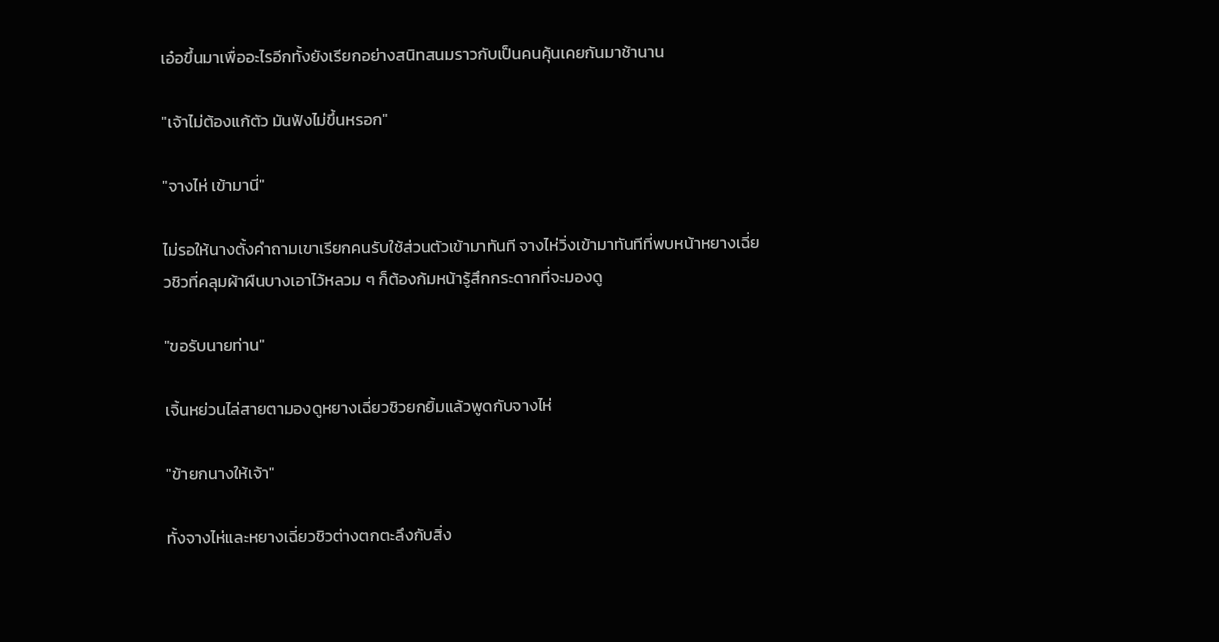เอ๋อขึ้นมาเพื่ออะไรอีกทั้งยังเรียกอย่างสนิทสนมราวกับเป็นคนคุ้นเคยกันมาช้านาน

"เจ้าไม่ต้องแก้ตัว มันฟังไม่ขึ้นหรอก"

"จางไห่ เข้ามานี่"

ไม่รอให้นางตั้งคำถามเขาเรียกคนรับใช้ส่วนตัวเข้ามาทันที จางไห่วิ่งเข้ามาทันทีที่พบหน้าหยางเฉี่ยวชิวที่คลุมผ้าผืนบางเอาไว้หลวม ๆ ก็ต้องก้มหน้ารู้สึกกระดากที่จะมองดู

"ขอรับนายท่าน"

เจิ้นหย่วนไล่สายตามองดูหยางเฉี่ยวชิวยกยิ้มแล้วพูดกับจางไห่

"ข้ายกนางให้เจ้า"

ทั้งจางไห่และหยางเฉี่ยวชิวต่างตกตะลึงกับสิ่ง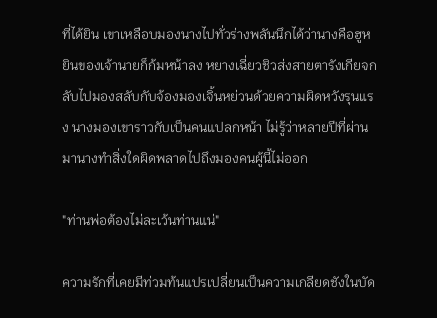ที่ได้ยิน เขาเหลือบมองนางไปทั่วร่างพลันนึกได้ว่านางคือฮูหยินของเจ้านายก็ก้มหน้าลง หยางเฉี่ยวชิวส่งสายตารังเกียจกลับไปมองสลับกับจ้องมองเจิ้นหย่วนด้วยความผิดหวังรุนแรง นางมองเขาราวกับเป็นคนแปลกหน้า ไม่รู้ว่าหลายปีที่ผ่านมานางทำสิ่งใดผิดพลาดไปถึงมองคนผู้นี้ไม่ออก

"ท่านพ่อต้องไม่ละเว้นท่านแน่"

ความรักที่เคยมีท่วมท้นแปรเปลี่ยนเป็นความเกลียดชังในบัด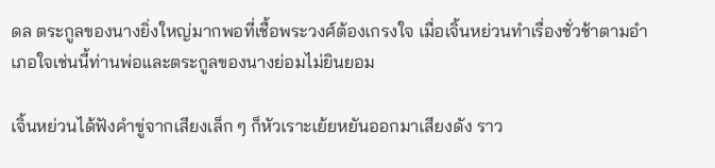ดล ตระกูลของนางยิ่งใหญ่มากพอที่เชื้อพระวงศ์ต้องเกรงใจ เมื่อเจิ้นหย่วนทำเรื่องชั่วช้าตามอำเภอใจเช่นนี้ท่านพ่อและตระกูลของนางย่อมไม่ยินยอม

เจิ้นหย่วนได้ฟังคำขู่จากเสียงเล็ก ๆ ก็หัวเราะเย้ยหยันออกมาเสียงดัง ราว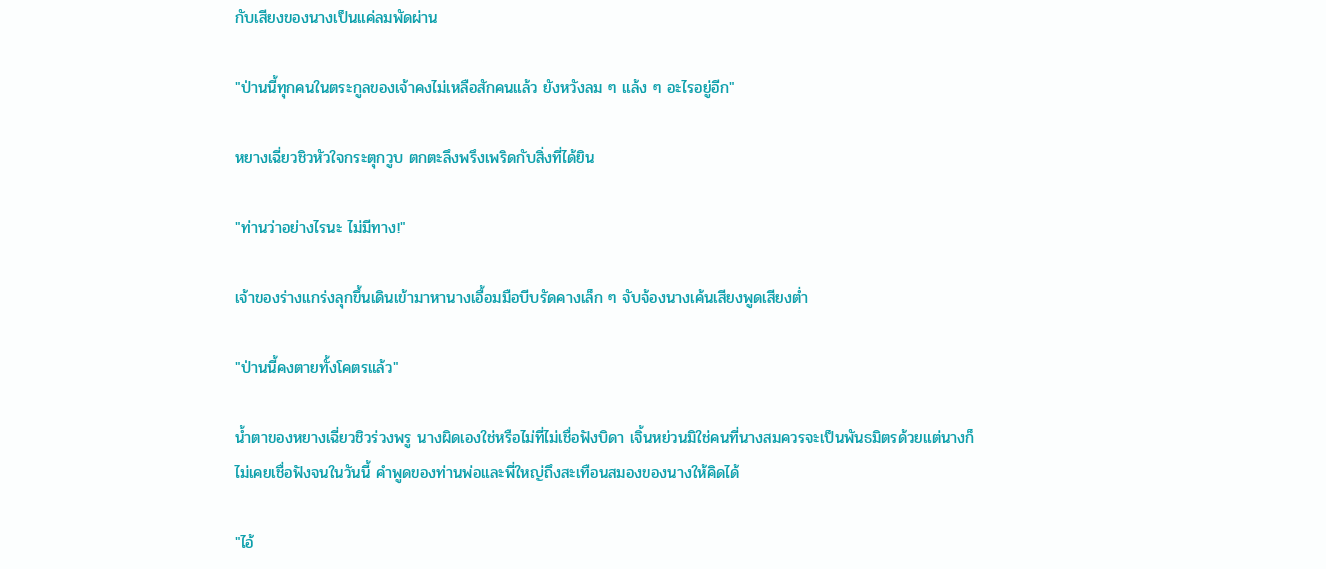กับเสียงของนางเป็นแค่ลมพัดผ่าน

"ป่านนี้ทุกคนในตระกูลของเจ้าคงไม่เหลือสักคนแล้ว ยังหวังลม ๆ แล้ง ๆ อะไรอยู่อีก"

หยางเฉี่ยวชิวหัวใจกระตุกวูบ ตกตะลึงพรึงเพริดกับสิ่งที่ได้ยิน

"ท่านว่าอย่างไรนะ ไม่มีทาง!"

เจ้าของร่างแกร่งลุกขึ้นเดินเข้ามาหานางเอื้อมมือบีบรัดคางเล็ก ๆ จับจ้องนางเค้นเสียงพูดเสียงต่ำ

"ป่านนี้คงตายทั้งโคตรแล้ว"

น้ำตาของหยางเฉี่ยวชิวร่วงพรู นางผิดเองใช่หรือไม่ที่ไม่เชื่อฟังบิดา เจิ้นหย่วนมิใช่คนที่นางสมควรจะเป็นพันธมิตรด้วยแต่นางก็ไม่เคยเชื่อฟังจนในวันนี้ คำพูดของท่านพ่อและพี่ใหญ่ถึงสะเทือนสมองของนางให้คิดได้

"ไอ้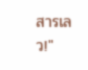สารเลว!"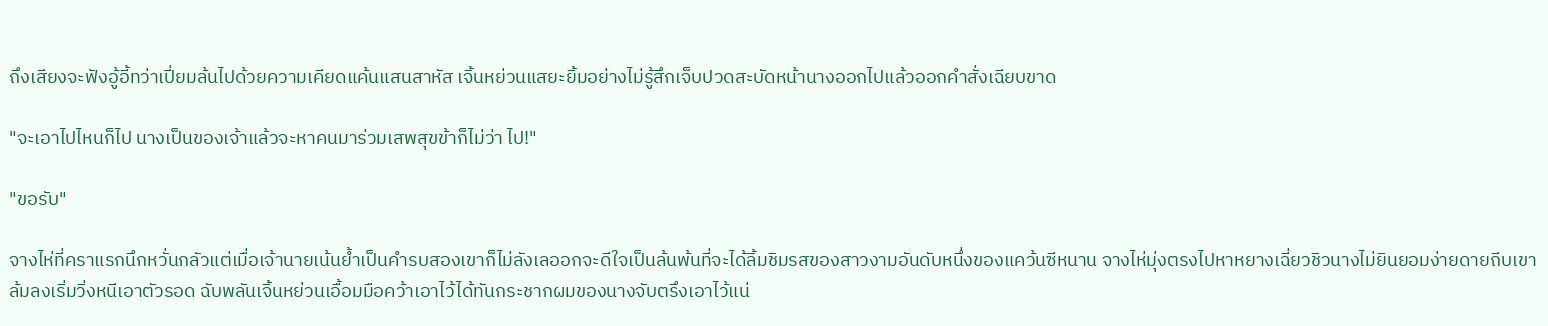ถึงเสียงจะฟังอู้อี้ทว่าเปี่ยมล้นไปด้วยความเคียดแค้นแสนสาหัส เจิ้นหย่วนแสยะยิ้มอย่างไม่รู้สึกเจ็บปวดสะบัดหน้านางออกไปแล้วออกคำสั่งเฉียบขาด

"จะเอาไปไหนก็ไป นางเป็นของเจ้าแล้วจะหาคนมาร่วมเสพสุขข้าก็ไม่ว่า ไป!"

"ขอรับ"

จางไห่ที่คราแรกนึกหวั่นกลัวแต่เมื่อเจ้านายเน้นย้ำเป็นคำรบสองเขาก็ไม่ลังเลออกจะดีใจเป็นล้นพ้นที่จะได้ลิ้มชิมรสของสาวงามอันดับหนึ่งของแคว้นซีหนาน จางไห่มุ่งตรงไปหาหยางเฉี่ยวชิวนางไม่ยินยอมง่ายดายถีบเขาล้มลงเริ่มวิ่งหนีเอาตัวรอด ฉับพลันเจิ้นหย่วนเอื้อมมือคว้าเอาไว้ได้ทันกระชากผมของนางจับตรึงเอาไว้แน่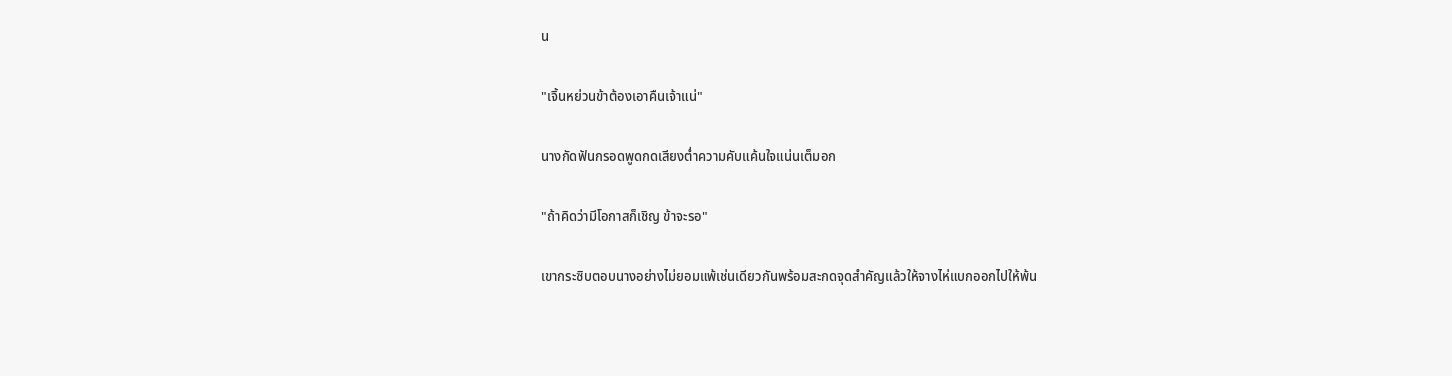น

"เจิ้นหย่วนข้าต้องเอาคืนเจ้าแน่"

นางกัดฟันกรอดพูดกดเสียงต่ำความคับแค้นใจแน่นเต็มอก

"ถ้าคิดว่ามีโอกาสก็เชิญ ข้าจะรอ"

เขากระซิบตอบนางอย่างไม่ยอมแพ้เช่นเดียวกันพร้อมสะกดจุดสำคัญแล้วให้จางไห่แบกออกไปให้พ้น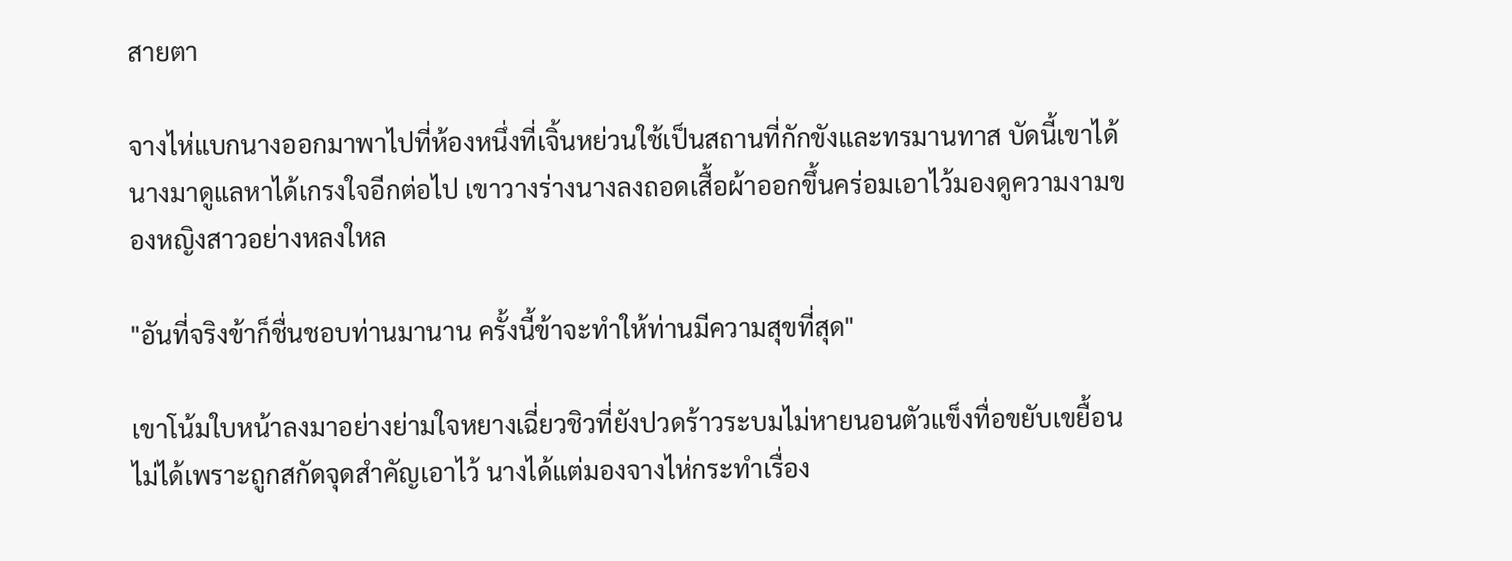สายตา

จางไห่แบกนางออกมาพาไปที่ห้องหนึ่งที่เจิ้นหย่วนใช้เป็นสถานที่กักขังและทรมานทาส บัดนี้เขาได้นางมาดูแลหาได้เกรงใจอีกต่อไป เขาวางร่างนางลงถอดเสื้อผ้าออกขึ้นคร่อมเอาไว้มองดูความงามของหญิงสาวอย่างหลงใหล

"อันที่จริงข้าก็ชื่นชอบท่านมานาน ครั้งนี้ข้าจะทำให้ท่านมีความสุขที่สุด"

เขาโน้มใบหน้าลงมาอย่างย่ามใจหยางเฉี่ยวชิวที่ยังปวดร้าวระบมไม่หายนอนตัวแข็งทื่อขยับเขยื้อนไม่ได้เพราะถูกสกัดจุดสำคัญเอาไว้ นางได้แต่มองจางไห่กระทำเรื่อง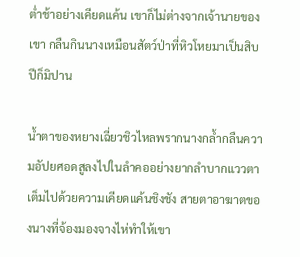ต่ำช้าอย่างเคียดแค้น เขาก็ไม่ต่างจากเจ้านายของเขา กลืนกินนางเหมือนสัตว์ป่าที่หิวโหยมาเป็นสิบปีก็มิปาน

น้ำตาของหยางเฉี่ยวชิวไหลพรากนางกล้ำกลืนความอัปยศอดสูลงไปในลำคออย่างยากลำบากแววตาเต็มไปด้วยความเคียดแค้นชิงชัง สายตาอาฆาตของนางที่จ้องมองจางไห่ทำให้เขา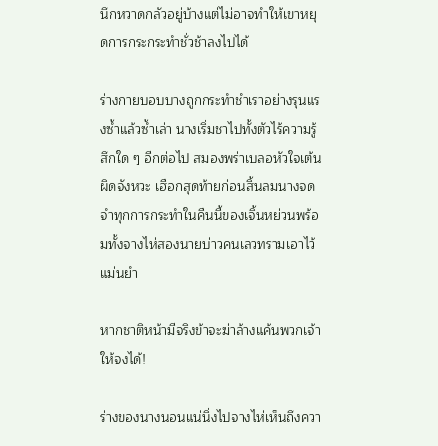นึกหวาดกลัวอยู่บ้างแต่ไม่อาจทำให้เขาหยุดการกระกระทำชั่วช้าลงไปได้

ร่างกายบอบบางถูกกระทำชำเราอย่างรุนแรงซ้ำแล้วซ้ำเล่า นางเริ่มชาไปทั้งตัวไร้ความรู้สึกใด ๆ อีกต่อไป สมองพร่าเบลอหัวใจเต้นผิดจังหวะ เฮือกสุดท้ายก่อนสิ้นลมนางจดจำทุกการกระทำในคืนนี้ของเจิ้นหย่วนพร้อมทั้งจางไห่สองนายบ่าวคนเลวทรามเอาไว้แม่นยำ

หากชาติหน้ามีจริงข้าจะฆ่าล้างแค้นพวกเจ้าให้จงได้!

ร่างของนางนอนแน่นิ่งไปจางไห่เห็นถึงควา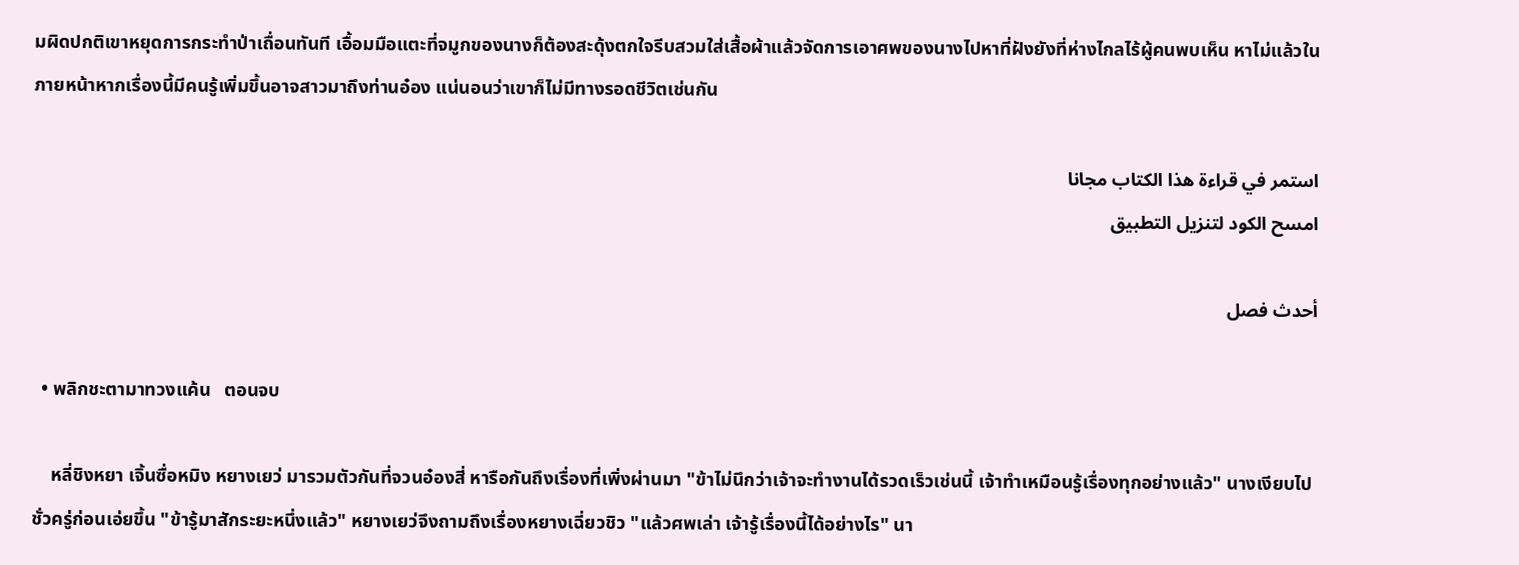มผิดปกติเขาหยุดการกระทำป่าเถื่อนทันที เอื้อมมือแตะที่จมูกของนางก็ต้องสะดุ้งตกใจรีบสวมใส่เสื้อผ้าแล้วจัดการเอาศพของนางไปหาที่ฝังยังที่ห่างไกลไร้ผู้คนพบเห็น หาไม่แล้วในภายหน้าหากเรื่องนี้มีคนรู้เพิ่มขึ้นอาจสาวมาถึงท่านอ๋อง แน่นอนว่าเขาก็ไม่มีทางรอดชีวิตเช่นกัน

استمر في قراءة هذا الكتاب مجانا
امسح الكود لتنزيل التطبيق

أحدث فصل

  • พลิกชะตามาทวงแค้น   ตอนจบ

    หลี่ชิงหยา เจิ้นซื่อหมิง หยางเยว่ มารวมตัวกันที่จวนอ๋องสี่ หารือกันถึงเรื่องที่เพิ่งผ่านมา "ข้าไม่นึกว่าเจ้าจะทำงานได้รวดเร็วเช่นนี้ เจ้าทำเหมือนรู้เรื่องทุกอย่างแล้ว" นางเงียบไปชั่วครู่ก่อนเอ่ยขึ้น "ข้ารู้มาสักระยะหนึ่งแล้ว" หยางเยว่จึงถามถึงเรื่องหยางเฉี่ยวชิว "แล้วศพเล่า เจ้ารู้เรื่องนี้ได้อย่างไร" นา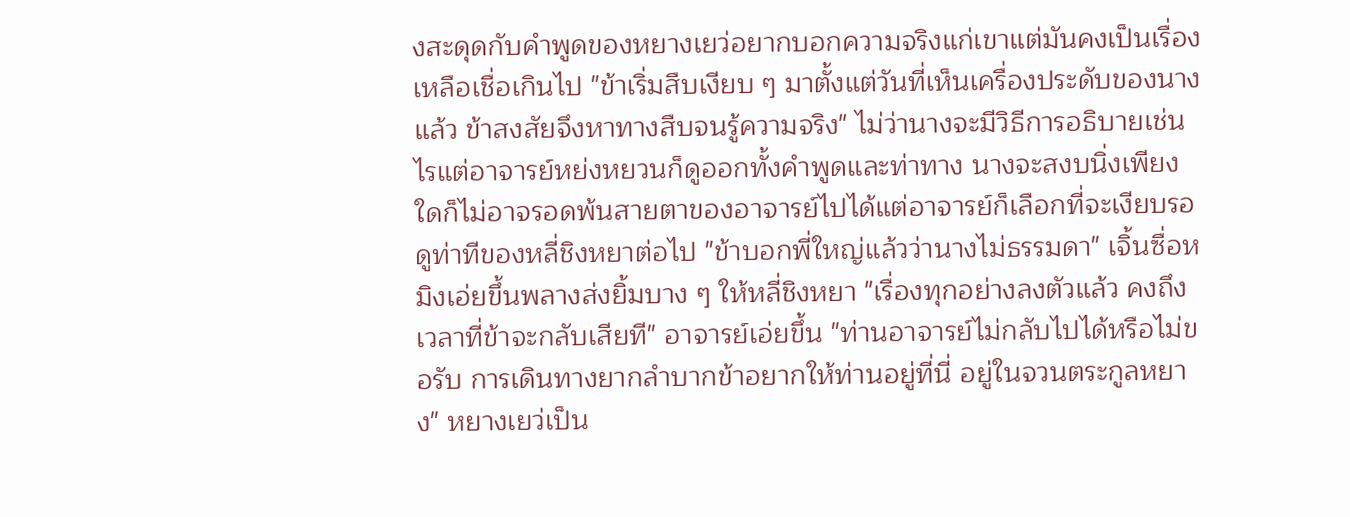งสะดุดกับคำพูดของหยางเยว่อยากบอกความจริงแก่เขาแต่มันคงเป็นเรื่องเหลือเชื่อเกินไป "ข้าเริ่มสืบเงียบ ๆ มาตั้งแต่วันที่เห็นเครื่องประดับของนางแล้ว ข้าสงสัยจึงหาทางสืบจนรู้ความจริง" ไม่ว่านางจะมีวิธีการอธิบายเช่นไรแต่อาจารย์หย่งหยวนก็ดูออกทั้งคำพูดและท่าทาง นางจะสงบนิ่งเพียงใดก็ไม่อาจรอดพ้นสายตาของอาจารย์ไปได้แต่อาจารย์ก็เลือกที่จะเงียบรอดูท่าทีของหลี่ชิงหยาต่อไป "ข้าบอกพี่ใหญ่แล้วว่านางไม่ธรรมดา" เจิ้นซื่อหมิงเอ่ยขึ้นพลางส่งยิ้มบาง ๆ ให้หลี่ชิงหยา "เรื่องทุกอย่างลงตัวแล้ว คงถึงเวลาที่ข้าจะกลับเสียที" อาจารย์เอ่ยขึ้น "ท่านอาจารย์ไม่กลับไปได้หรือไม่ขอรับ การเดินทางยากลำบากข้าอยากให้ท่านอยู่ที่นี่ อยู่ในจวนตระกูลหยาง" หยางเยว่เป็น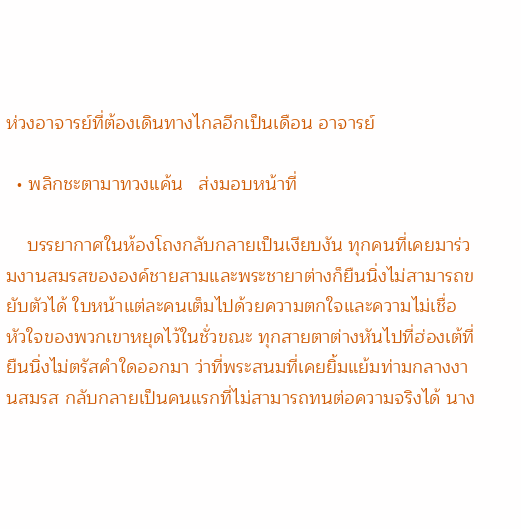ห่วงอาจารย์ที่ต้องเดินทางไกลอีกเป็นเดือน อาจารย์

  • พลิกชะตามาทวงแค้น   ส่งมอบหน้าที่

    บรรยากาศในห้องโถงกลับกลายเป็นเงียบงัน ทุกคนที่เคยมาร่วมงานสมรสขององค์ชายสามและพระชายาต่างก็ยืนนิ่งไม่สามารถขยับตัวได้ ใบหน้าแต่ละคนเต็มไปด้วยความตกใจและความไม่เชื่อ หัวใจของพวกเขาหยุดไว้ในชั่วขณะ ทุกสายตาต่างหันไปที่ฮ่องเต้ที่ยืนนิ่งไม่ตรัสคำใดออกมา ว่าที่พระสนมที่เคยยิ้มแย้มท่ามกลางงานสมรส กลับกลายเป็นคนแรกที่ไม่สามารถทนต่อความจริงได้ นาง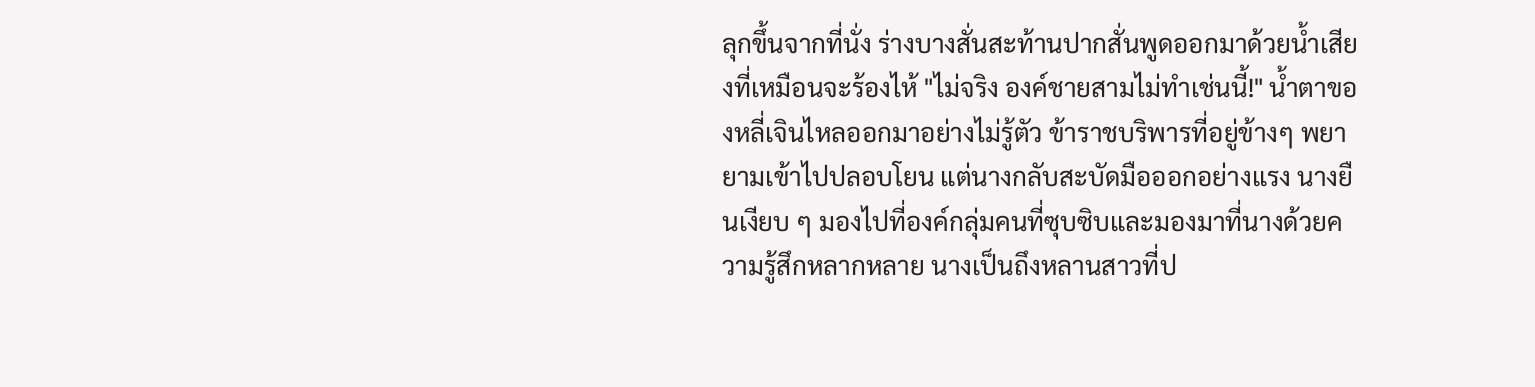ลุกขึ้นจากที่นั่ง ร่างบางสั่นสะท้านปากสั่นพูดออกมาด้วยน้ำเสียงที่เหมือนจะร้องไห้ "ไม่จริง องค์ชายสามไม่ทำเช่นนี้!" น้ำตาของหลี่เจินไหลออกมาอย่างไม่รู้ตัว ข้าราชบริพารที่อยู่ข้างๆ พยายามเข้าไปปลอบโยน แต่นางกลับสะบัดมือออกอย่างแรง นางยืนเงียบ ๆ มองไปที่องค์กลุ่มคนที่ซุบซิบและมองมาที่นางด้วยความรู้สึกหลากหลาย นางเป็นถึงหลานสาวที่ป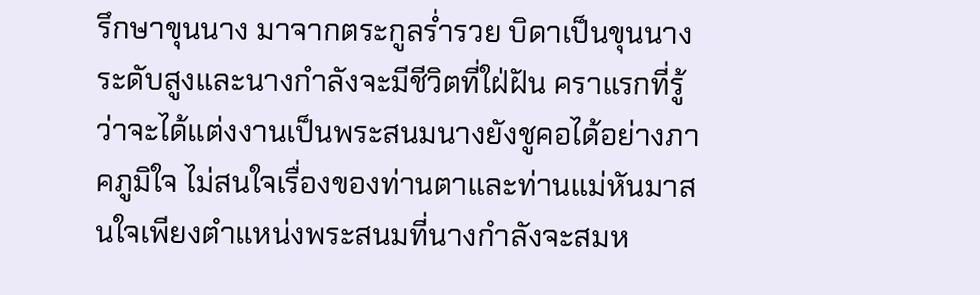รึกษาขุนนาง มาจากตระกูลร่ำรวย บิดาเป็นขุนนางระดับสูงและนางกำลังจะมีชีวิตที่ใฝ่ฝัน คราแรกที่รู้ว่าจะได้แต่งงานเป็นพระสนมนางยังชูคอได้อย่างภาคภูมิใจ ไม่สนใจเรื่องของท่านตาและท่านแม่หันมาสนใจเพียงตำแหน่งพระสนมที่นางกำลังจะสมห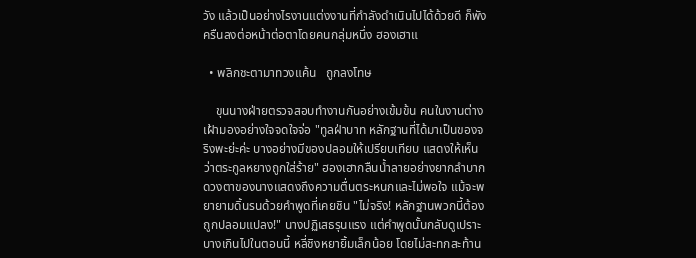วัง แล้วเป็นอย่างไรงานแต่งงานที่กำลังดำเนินไปได้ด้วยดี ก็พังครืนลงต่อหน้าต่อตาโดยคนกลุ่มหนึ่ง ฮองเฮาแ

  • พลิกชะตามาทวงแค้น   ถูกลงโทษ

    ขุนนางฝ่ายตรวจสอบทำงานกันอย่างเข้มข้น คนในงานต่างเฝ้ามองอย่างใจจดใจจ่อ "ทูลฝ่าบาท หลักฐานที่ได้มาเป็นของจริงพะย่ะค่ะ บางอย่างมีของปลอมให้เปรียบเทียบ แสดงให้เห็นว่าตระกูลหยางถูกใส่ร้าย" ฮองเฮากลืนน้ำลายอย่างยากลำบาก ดวงตาของนางแสดงถึงความตื่นตระหนกและไม่พอใจ แม้จะพยายามดิ้นรนด้วยคำพูดที่เคยชิน "ไม่จริง! หลักฐานพวกนี้ต้องถูกปลอมแปลง!" นางปฏิเสธรุนแรง แต่คำพูดนั้นกลับดูเปราะบางเกินไปในตอนนี้ หลี่ชิงหยายิ้มเล็กน้อย โดยไม่สะทกสะท้าน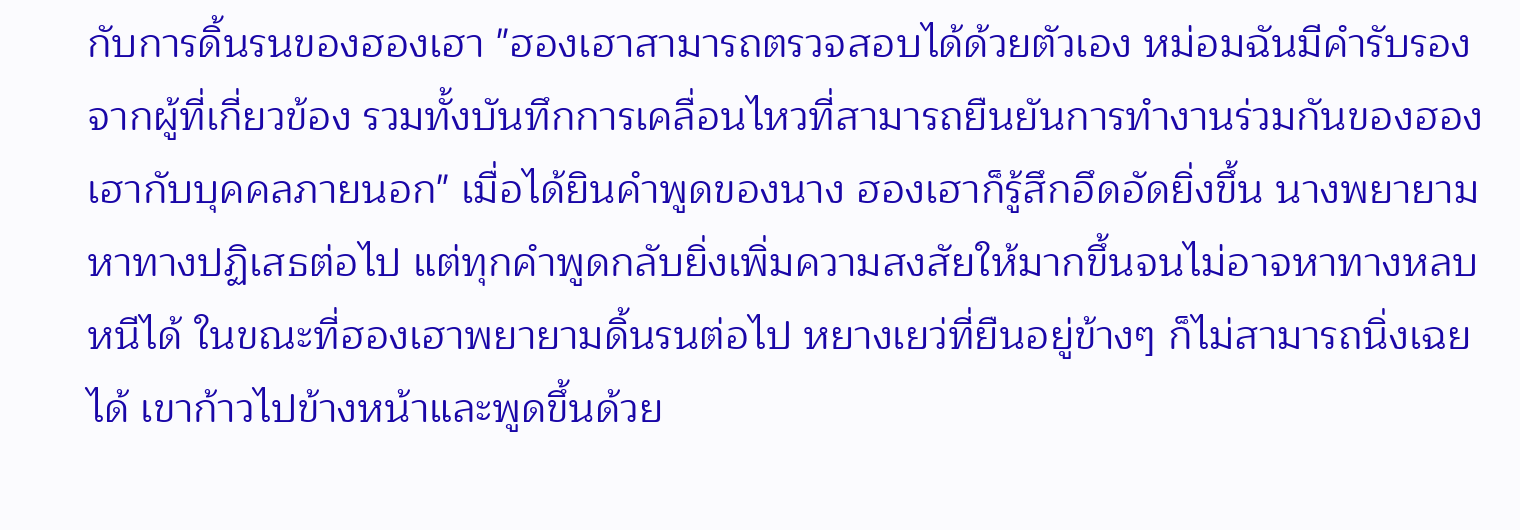กับการดิ้นรนของฮองเฮา "ฮองเฮาสามารถตรวจสอบได้ด้วยตัวเอง หม่อมฉันมีคำรับรองจากผู้ที่เกี่ยวข้อง รวมทั้งบันทึกการเคลื่อนไหวที่สามารถยืนยันการทำงานร่วมกันของฮองเฮากับบุคคลภายนอก" เมื่อได้ยินคำพูดของนาง ฮองเฮาก็รู้สึกอึดอัดยิ่งขึ้น นางพยายามหาทางปฏิเสธต่อไป แต่ทุกคำพูดกลับยิ่งเพิ่มความสงสัยให้มากขึ้นจนไม่อาจหาทางหลบหนีได้ ในขณะที่ฮองเฮาพยายามดิ้นรนต่อไป หยางเยว่ที่ยืนอยู่ข้างๆ ก็ไม่สามารถนิ่งเฉยได้ เขาก้าวไปข้างหน้าและพูดขึ้นด้วย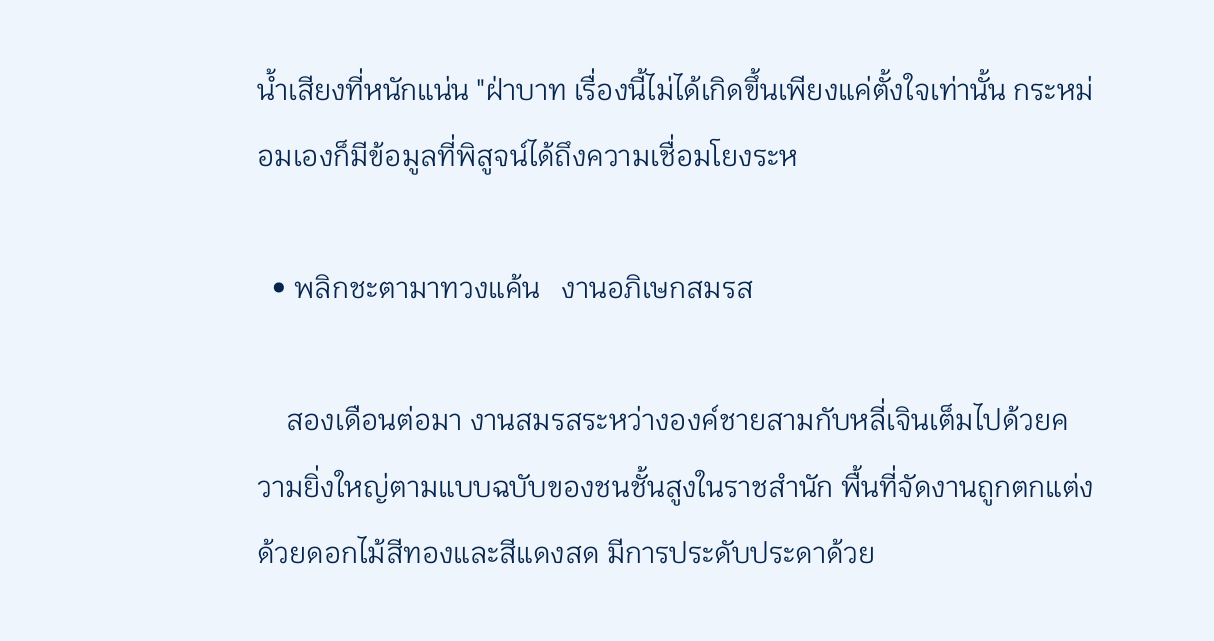น้ำเสียงที่หนักแน่น "ฝ่าบาท เรื่องนี้ไม่ได้เกิดขึ้นเพียงแค่ตั้งใจเท่านั้น กระหม่อมเองก็มีข้อมูลที่พิสูจน์ได้ถึงความเชื่อมโยงระห

  • พลิกชะตามาทวงแค้น   งานอภิเษกสมรส

    สองเดือนต่อมา งานสมรสระหว่างองค์ชายสามกับหลี่เจินเต็มไปด้วยความยิ่งใหญ่ตามแบบฉบับของชนชั้นสูงในราชสำนัก พื้นที่จัดงานถูกตกแต่งด้วยดอกไม้สีทองและสีแดงสด มีการประดับประดาด้วย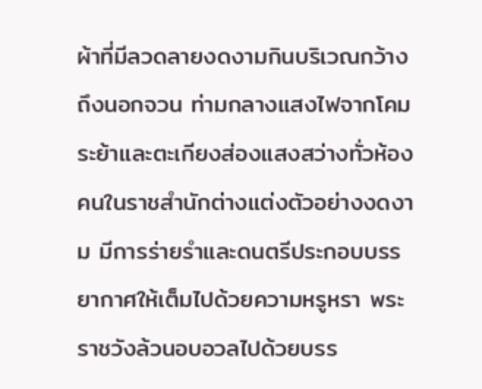ผ้าที่มีลวดลายงดงามกินบริเวณกว้างถึงนอกจวน ท่ามกลางแสงไฟจากโคมระย้าและตะเกียงส่องแสงสว่างทั่วห้อง คนในราชสำนักต่างแต่งตัวอย่างงดงาม มีการร่ายรำและดนตรีประกอบบรรยากาศให้เต็มไปด้วยความหรูหรา พระราชวังล้วนอบอวลไปด้วยบรร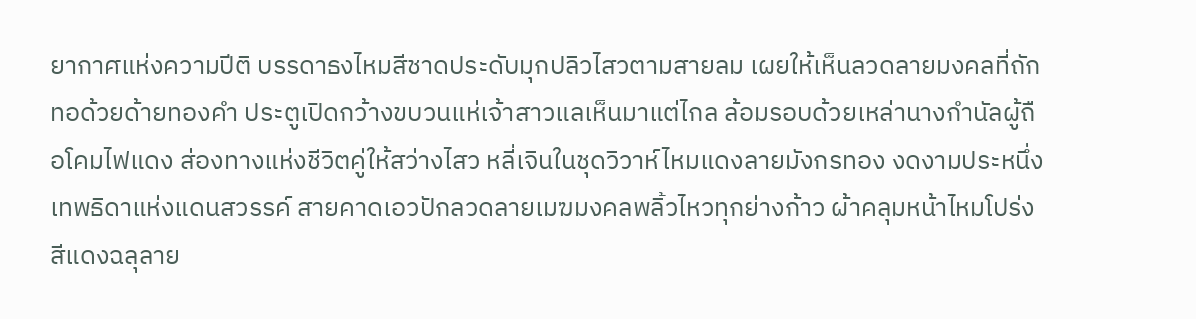ยากาศแห่งความปีติ บรรดาธงไหมสีชาดประดับมุกปลิวไสวตามสายลม เผยให้เห็นลวดลายมงคลที่ถักทอด้วยด้ายทองคำ ประตูเปิดกว้างขบวนแห่เจ้าสาวแลเห็นมาแต่ไกล ล้อมรอบด้วยเหล่านางกำนัลผู้ถือโคมไฟแดง ส่องทางแห่งชีวิตคู่ให้สว่างไสว หลี่เจินในชุดวิวาห์ไหมแดงลายมังกรทอง งดงามประหนึ่งเทพธิดาแห่งแดนสวรรค์ สายคาดเอวปักลวดลายเมฆมงคลพลิ้วไหวทุกย่างก้าว ผ้าคลุมหน้าไหมโปร่งสีแดงฉลุลาย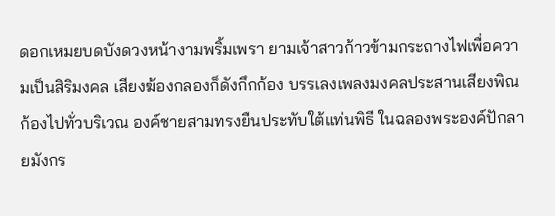ดอกเหมยบดบังดวงหน้างามพริ้มเพรา ยามเจ้าสาวก้าวข้ามกระถางไฟเพื่อความเป็นสิริมงคล เสียงฆ้องกลองก็ดังกึกก้อง บรรเลงเพลงมงคลประสานเสียงพิณก้องไปทั่วบริเวณ องค์ชายสามทรงยืนประทับใต้แท่นพิธี ในฉลองพระองค์ปักลายมังกร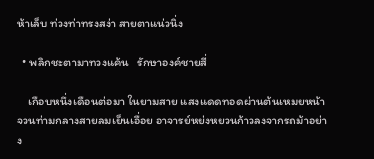ห้าเล็บ ท่วงท่าทรงสง่า สายตาแน่วนิ่ง

  • พลิกชะตามาทวงแค้น   รักษาองค์ชายสี่

    เกือบหนึ่งเดือนต่อมา ในยามสาย แสงแดดทอดผ่านต้นเหมยหน้าจวนท่ามกลางสายลมเย็นเอื่อย อาจารย์หย่งหยวนก้าวลงจากรถม้าอย่าง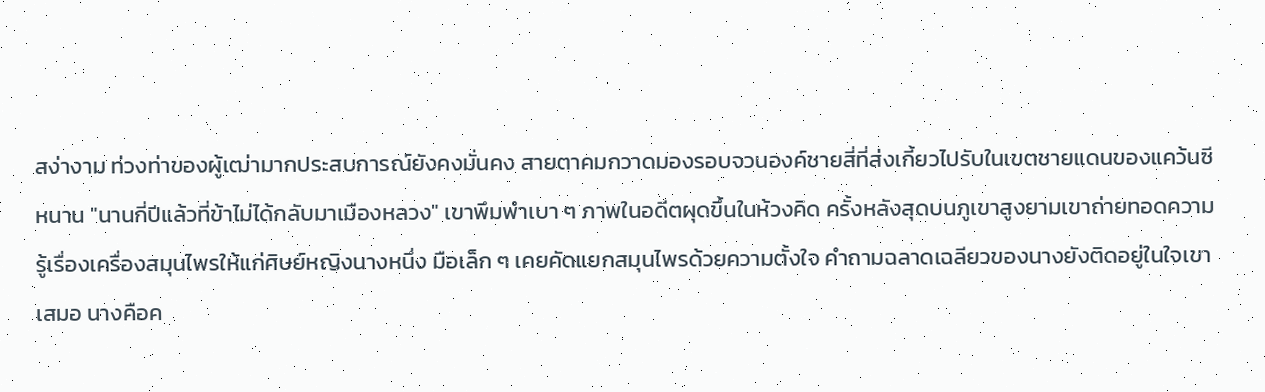สง่างาม ท่วงท่าของผู้เฒ่ามากประสบการณ์ยังคงมั่นคง สายตาคมกวาดมองรอบจวนองค์ชายสี่ที่ส่งเกี้ยวไปรับในเขตชายแดนของแคว้นซีหนาน "นานกี่ปีแล้วที่ข้าไม่ได้กลับมาเมืองหลวง" เขาพึมพำเบา ๆ ภาพในอดีตผุดขึ้นในห้วงคิด ครั้งหลังสุดบนภูเขาสูงยามเขาถ่ายทอดความรู้เรื่องเครื่องสมุนไพรให้แก่ศิษย์หญิงนางหนึ่ง มือเล็ก ๆ เคยคัดแยกสมุนไพรด้วยความตั้งใจ คำถามฉลาดเฉลียวของนางยังติดอยู่ในใจเขาเสมอ นางคือค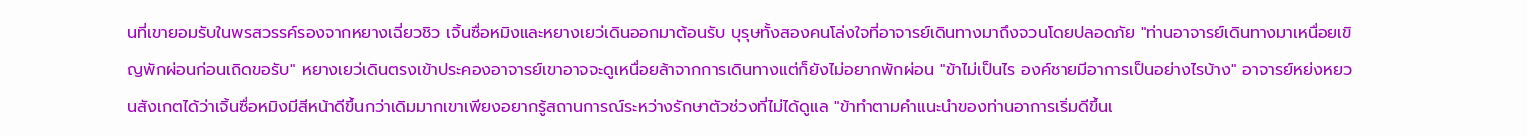นที่เขายอมรับในพรสวรรค์รองจากหยางเฉี่ยวชิว เจิ้นซื่อหมิงและหยางเยว่เดินออกมาต้อนรับ บุรุษทั้งสองคนโล่งใจที่อาจารย์เดินทางมาถึงจวนโดยปลอดภัย "ท่านอาจารย์เดินทางมาเหนื่อยเขิญพักผ่อนก่อนเถิดขอรับ" หยางเยว่เดินตรงเข้าประคองอาจารย์เขาอาจจะดูเหนื่อยล้าจากการเดินทางแต่ก็ยังไม่อยากพักผ่อน "ข้าไม่เป็นไร องค์ชายมีอาการเป็นอย่างไรบ้าง" อาจารย์หย่งหยวนสังเกตได้ว่าเจิ้นซื่อหมิงมีสีหน้าดีขึ้นกว่าเดิมมากเขาเพียงอยากรู้สถานการณ์ระหว่างรักษาตัวช่วงที่ไม่ได้ดูแล "ข้าทำตามคำแนะนำของท่านอาการเริ่มดีขึ้นเ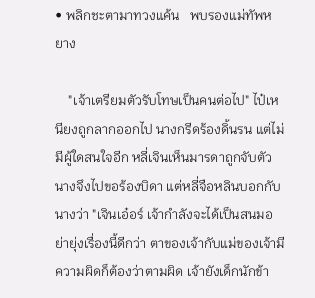• พลิกชะตามาทวงแค้น   พบรองแม่ทัพหยาง

    "เจ้าเตรียมตัวรับโทษเป็นคนต่อไป" ไป๋เหนียงถูกลากออกไป นางกรีดร้องดิ้นรน แต่ไม่มีผู้ใดสนใจอีก หลี่เจินเห็นมารดาถูกจับตัวนางจึงไปขอร้องบิดา แต่หลี่จือหลินบอกกับนางว่า "เจินเอ๋อร์ เจ้ากำลังจะได้เป็นสนมอย่ายุ่งเรื่องนี้ดีกว่า ตาของเจ้ากับแม่ของเจ้ามีความผิดก็ต้องว่าตามผิด เจ้ายังเด็กนักข้า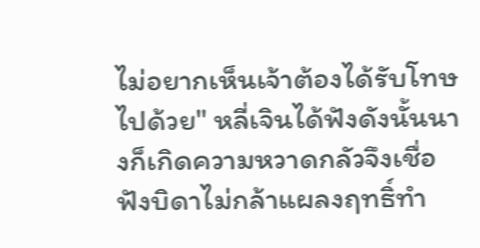ไม่อยากเห็นเจ้าต้องได้รับโทษไปด้วย" หลี่เจินได้ฟังดังนั้นนางก็เกิดความหวาดกลัวจึงเชื่อฟังบิดาไม่กล้าแผลงฤทธิ์ทำ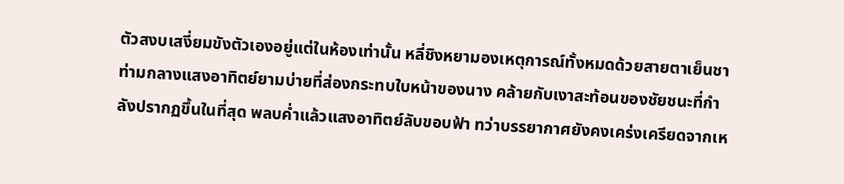ตัวสงบเสงี่ยมขังตัวเองอยู่แต่ในห้องเท่านั้น หลี่ชิงหยามองเหตุการณ์ทั้งหมดด้วยสายตาเย็นชา ท่ามกลางแสงอาทิตย์ยามบ่ายที่ส่องกระทบใบหน้าของนาง คล้ายกับเงาสะท้อนของชัยชนะที่กำลังปรากฏขึ้นในที่สุด พลบค่ำแล้วแสงอาทิตย์ลับขอบฟ้า ทว่าบรรยากาศยังคงเคร่งเครียดจากเห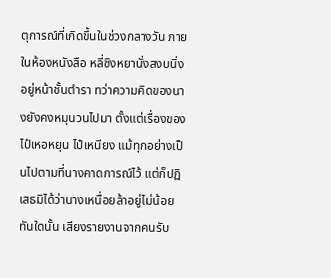ตุการณ์ที่เกิดขึ้นในช่วงกลางวัน ภายในห้องหนังสือ หลี่ชิงหยานั่งสงบนิ่งอยู่หน้าชั้นตำรา ทว่าความคิดของนางยังคงหมุนวนไปมา ตั้งแต่เรื่องของไป๋เหอหยุน ไป๋เหนียง แม้ทุกอย่างเป็นไปตามที่นางคาดการณ์ไว้ แต่ก็ปฏิเสธมิได้ว่านางเหนื่อยล้าอยู่ไม่น้อย ทันใดนั้น เสียงรายงานจากคนรับ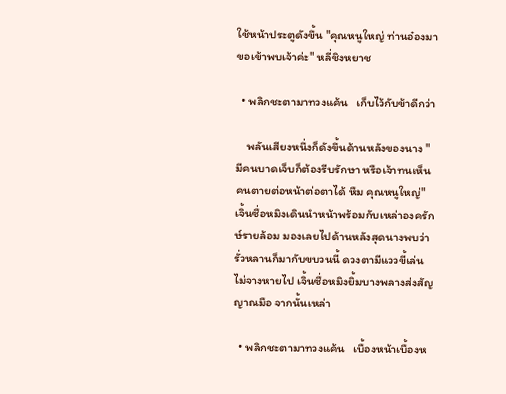ใช้หน้าประตูดังขึ้น "คุณหนูใหญ่ ท่านอ๋องมาขอเข้าพบเจ้าค่ะ" หลี่ชิงหยาช

  • พลิกชะตามาทวงแค้น   เก็บไว้กับข้าดีกว่า

    พลันเสียงหนึ่งก็ดังขึ้นด้านหลังของนาง "มีคนบาดเจ็บก็ต้องรีบรักษา หรือเจ้าทนเห็นคนตายต่อหน้าต่อตาได้ หืม คุณหนูใหญ่" เจิ้นซื่อหมิงเดินนำหน้าพร้อมกับเหล่าองครักษ์รายล้อม มองเลยไปด้านหลังสุดนางพบว่ารั่วหลานก็มากับขบวนนี้ ดวงตามีแววขี้เล่นไม่จางหายไป เจิ้นซื่อหมิงยิ้มบางพลางส่งสัญญาณมือ จากนั้นเหล่า

  • พลิกชะตามาทวงแค้น   เบื้องหน้าเบื้องห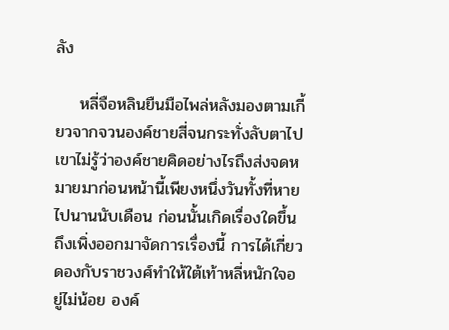ลัง

    หลี่จือหลินยืนมือไพล่หลังมองตามเกี้ยวจากจวนองค์ชายสี่จนกระทั่งลับตาไป เขาไม่รู้ว่าองค์ชายคิดอย่างไรถึงส่งจดหมายมาก่อนหน้านี้เพียงหนึ่งวันทั้งที่หายไปนานนับเดือน ก่อนนั้นเกิดเรื่องใดขึ้นถึงเพิ่งออกมาจัดการเรื่องนี้ การได้เกี่ยวดองกับราชวงศ์ทำให้ใต้เท้าหลี่หนักใจอยู่ไม่น้อย องค์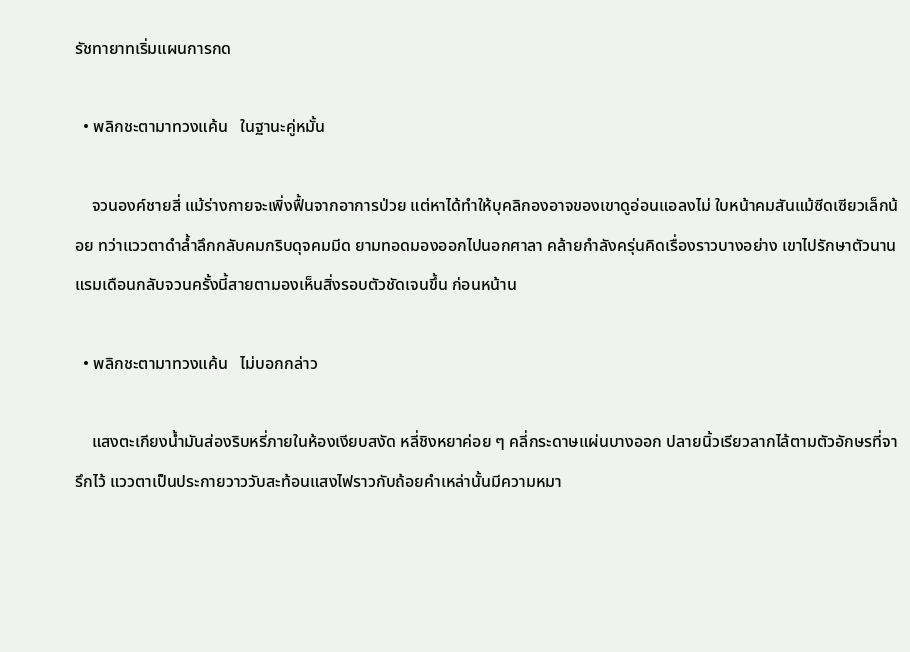รัชทายาทเริ่มแผนการกด

  • พลิกชะตามาทวงแค้น   ในฐานะคู่หมั้น

    จวนองค์ชายสี่ แม้ร่างกายจะเพิ่งฟื้นจากอาการป่วย แต่หาได้ทำให้บุคลิกองอาจของเขาดูอ่อนแอลงไม่ ใบหน้าคมสันแม้ซีดเซียวเล็กน้อย ทว่าแววตาดำล้ำลึกกลับคมกริบดุจคมมีด ยามทอดมองออกไปนอกศาลา คล้ายกำลังครุ่นคิดเรื่องราวบางอย่าง เขาไปรักษาตัวนานแรมเดือนกลับจวนครั้งนี้สายตามองเห็นสิ่งรอบตัวชัดเจนขึ้น ก่อนหน้าน

  • พลิกชะตามาทวงแค้น   ไม่บอกกล่าว

    แสงตะเกียงน้ำมันส่องริบหรี่ภายในห้องเงียบสงัด หลี่ชิงหยาค่อย ๆ คลี่กระดาษแผ่นบางออก ปลายนิ้วเรียวลากไล้ตามตัวอักษรที่จารึกไว้ แววตาเป็นประกายวาววับสะท้อนแสงไฟราวกับถ้อยคำเหล่านั้นมีความหมา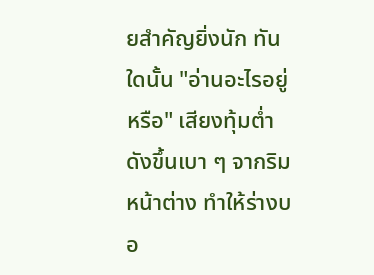ยสำคัญยิ่งนัก ทันใดนั้น "อ่านอะไรอยู่หรือ" เสียงทุ้มต่ำดังขึ้นเบา ๆ จากริมหน้าต่าง ทำให้ร่างบอ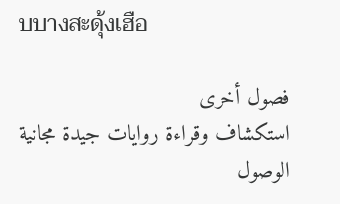บบางสะดุ้งเฮือ

فصول أخرى
استكشاف وقراءة روايات جيدة مجانية
الوصول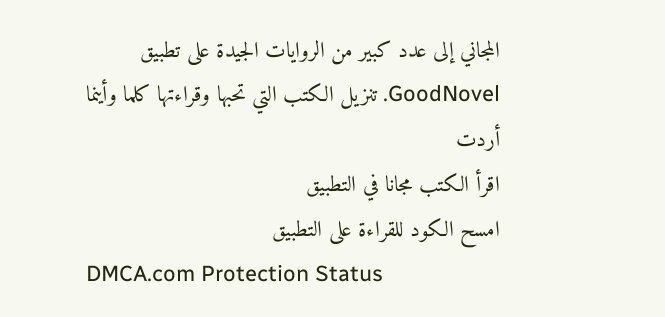المجاني إلى عدد كبير من الروايات الجيدة على تطبيق GoodNovel. تنزيل الكتب التي تحبها وقراءتها كلما وأينما أردت
اقرأ الكتب مجانا في التطبيق
امسح الكود للقراءة على التطبيق
DMCA.com Protection Status